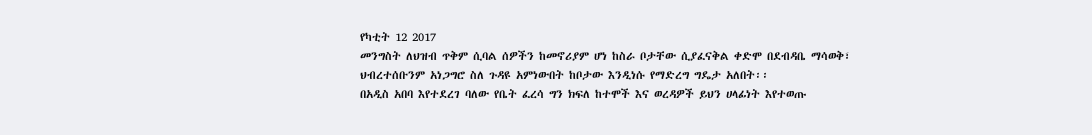የካቲት 12 2017
መንግስት ለህዝብ ጥቅም ሲባል ሰዎችን ከመኖሪያም ሆነ ከስራ ቦታቸው ሲያፈናቅል ቀድሞ በደብዳቤ ማሳወቅ፣ ህብረተሰቡንም አነጋግሮ ስለ ጉዳዩ አምነውበት ከቦታው እንዲነሱ የማድረግ ግዴታ አለበት፡፡
በአዲስ አበባ እየተደረገ ባለው የቤት ፈረሳ ግን ክፍለ ከተሞች እና ወረዳዎች ይህን ሀላፊነት እየተወጡ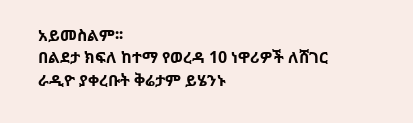አይመስልም፡፡
በልደታ ክፍለ ከተማ የወረዳ 10 ነዋሪዎች ለሸገር ራዲዮ ያቀረቡት ቅሬታም ይሄንኑ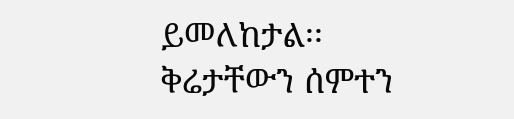ይመለከታል፡፡
ቅሬታቸውን ሰምተን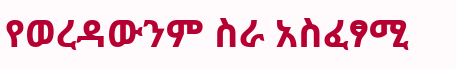የወረዳውንም ስራ አስፈፃሚ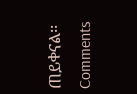ጠይቀናል፡፡
Comments